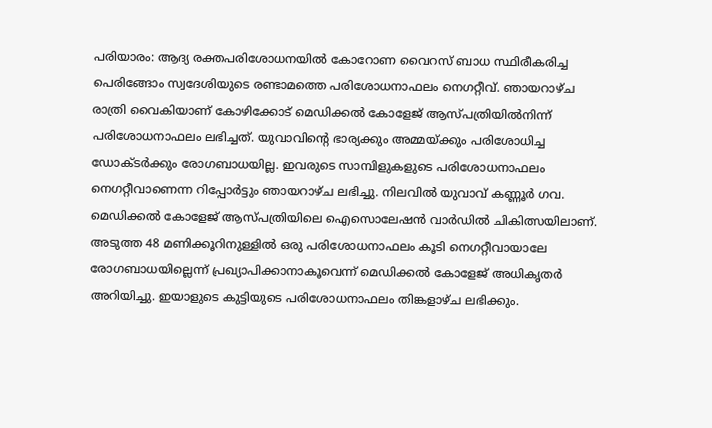പരിയാരം: ആദ്യ രക്തപരിശോധനയിൽ കോറോണ വൈറസ് ബാധ സ്ഥിരീകരിച്ച പെരിങ്ങോം സ്വദേശിയുടെ രണ്ടാമത്തെ പരിശോധനാഫലം നെഗറ്റീവ്. ഞായറാഴ്ച രാത്രി വൈകിയാണ് കോഴിക്കോട് മെഡിക്കൽ കോളേജ് ആസ്പത്രിയിൽനിന്ന് പരിശോധനാഫലം ലഭിച്ചത്. യുവാവിന്റെ ഭാര്യക്കും അമ്മയ്ക്കും പരിശോധിച്ച ഡോക്ടർക്കും രോഗബാധയില്ല. ഇവരുടെ സാമ്പിളുകളുടെ പരിശോധനാഫലം നെഗറ്റീവാണെന്ന റിപ്പോർട്ടും ഞായറാഴ്ച ലഭിച്ചു. നിലവിൽ യുവാവ് കണ്ണൂർ ഗവ. മെഡിക്കൽ കോളേജ് ആസ്പത്രിയിലെ ഐസൊലേഷൻ വാർഡിൽ ചികിത്സയിലാണ്. അടുത്ത 48 മണിക്കൂറിനുള്ളിൽ ഒരു പരിശോധനാഫലം കൂടി നെഗറ്റീവായാലേ രോഗബാധയില്ലെന്ന് പ്രഖ്യാപിക്കാനാകൂവെന്ന് മെഡിക്കൽ കോളേജ് അധികൃതർ അറിയിച്ചു. ഇയാളുടെ കുട്ടിയുടെ പരിശോധനാഫലം തിങ്കളാഴ്ച ലഭിക്കും.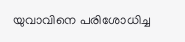യുവാവിനെ പരിശോധിച്ച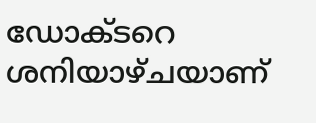ഡോക്ടറെ ശനിയാഴ്ചയാണ്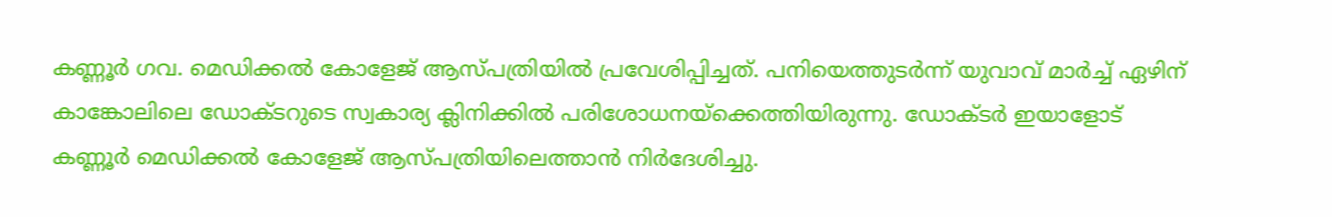കണ്ണൂർ ഗവ. മെഡിക്കൽ കോളേജ് ആസ്പത്രിയിൽ പ്രവേശിപ്പിച്ചത്. പനിയെത്തുടർന്ന് യുവാവ് മാർച്ച് ഏഴിന് കാങ്കോലിലെ ഡോക്ടറുടെ സ്വകാര്യ ക്ലിനിക്കിൽ പരിശോധനയ്ക്കെത്തിയിരുന്നു. ഡോക്ടർ ഇയാളോട് കണ്ണൂർ മെഡിക്കൽ കോളേജ് ആസ്പത്രിയിലെത്താൻ നിർദേശിച്ചു.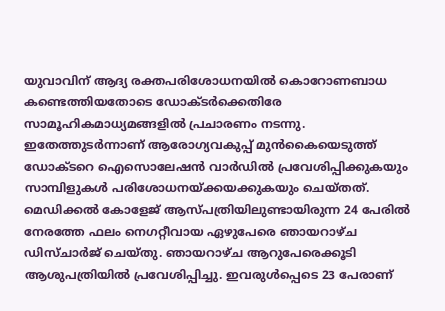യുവാവിന് ആദ്യ രക്തപരിശോധനയിൽ കൊറോണബാധ കണ്ടെത്തിയതോടെ ഡോക്ടർക്കെതിരേ സാമൂഹികമാധ്യമങ്ങളിൽ പ്രചാരണം നടന്നു. ഇതേത്തുടർന്നാണ് ആരോഗ്യവകുപ്പ് മുൻകൈയെടുത്ത് ഡോക്ടറെ ഐസൊലേഷൻ വാർഡിൽ പ്രവേശിപ്പിക്കുകയും സാമ്പിളുകൾ പരിശോധനയ്ക്കയക്കുകയും ചെയ്തത്. മെഡിക്കൽ കോളേജ് ആസ്പത്രിയിലുണ്ടായിരുന്ന 24 പേരിൽ നേരത്തേ ഫലം നെഗറ്റീവായ ഏഴുപേരെ ഞായറാഴ്ച ഡിസ്ചാർജ് ചെയ്തു. ഞായറാഴ്ച ആറുപേരെക്കൂടി ആശുപത്രിയിൽ പ്രവേശിപ്പിച്ചു. ഇവരുൾപ്പെടെ 23 പേരാണ്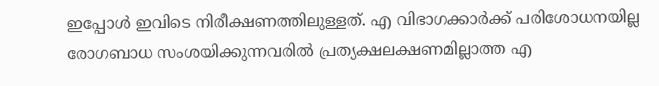ഇപ്പോൾ ഇവിടെ നിരീക്ഷണത്തിലുള്ളത്. എ വിഭാഗക്കാർക്ക് പരിശോധനയില്ല രോഗബാധ സംശയിക്കുന്നവരിൽ പ്രത്യക്ഷലക്ഷണമില്ലാത്ത എ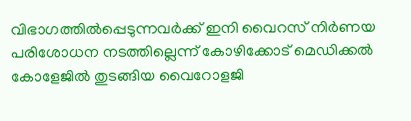വിഭാഗത്തിൽപ്പെടുന്നവർക്ക് ഇനി വൈറസ് നിർണയ പരിശോധന നടത്തില്ലെന്ന് കോഴിക്കോട് മെഡിക്കൽ കോളേജിൽ തുടങ്ങിയ വൈറോളജി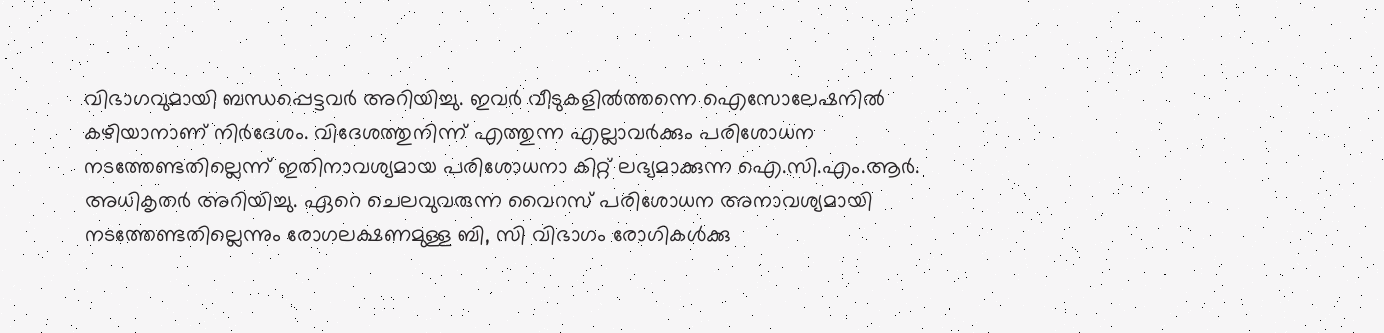വിഭാഗവുമായി ബന്ധപ്പെട്ടവർ അറിയിച്ചു. ഇവർ വീടുകളിൽത്തന്നെ ഐസോലേഷനിൽ കഴിയാനാണ് നിർദേശം. വിദേശത്തുനിന്ന് എത്തുന്ന എല്ലാവർക്കും പരിശോധന നടത്തേണ്ടതില്ലെന്ന് ഇതിനാവശ്യമായ പരിശോധനാ കിറ്റ് ലഭ്യമാക്കുന്ന ഐ.സി.എം.ആർ. അധികൃതർ അറിയിച്ചു. ഏറെ ചെലവുവരുന്ന വൈറസ് പരിശോധന അനാവശ്യമായി നടത്തേണ്ടതില്ലെന്നും രോഗലക്ഷണമുള്ള ബി, സി വിഭാഗം രോഗികൾക്കു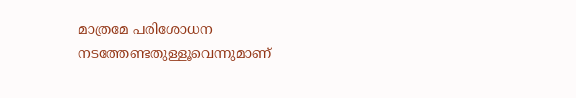മാത്രമേ പരിശോധന നടത്തേണ്ടതുള്ളൂവെന്നുമാണ്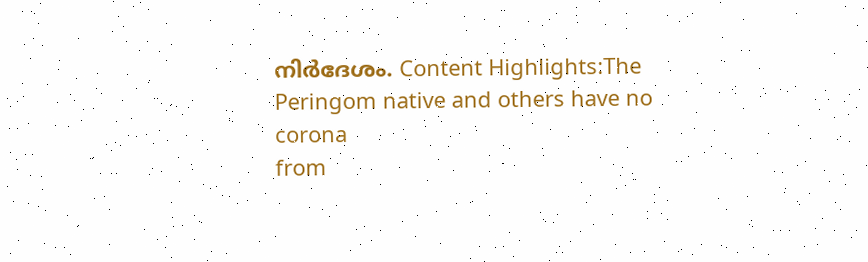നിർദേശം. Content Highlights:The Peringom native and others have no corona
from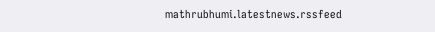mathrubhumi.latestnews.rssfeed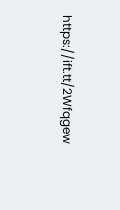https://ift.tt/2Wfqgew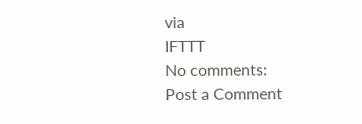via
IFTTT
No comments:
Post a Comment